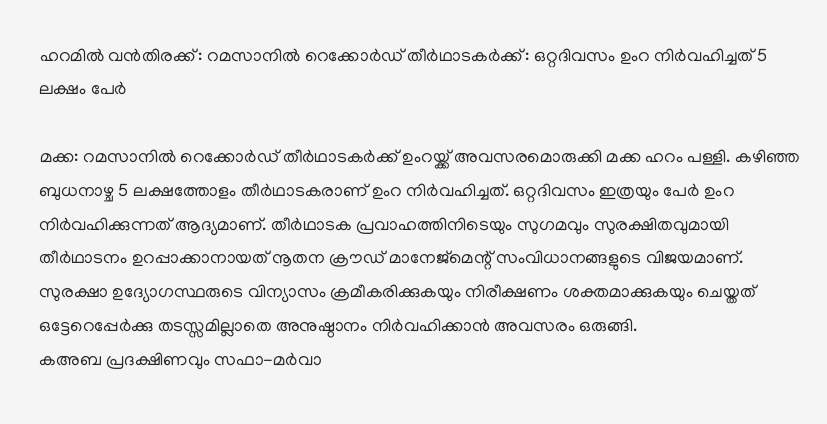ഹറമിൽ വൻതിരക്ക്: റമസാനിൽ റെക്കോർഡ് തീർഥാടകർക്ക്: ഒറ്റദിവസം ഉംറ നിർവഹിച്ചത് 5 ലക്ഷം പേർ

മക്ക: റമസാനിൽ റെക്കോർഡ് തീർഥാടകർക്ക് ഉംറയ്ക്ക് അവസരമൊരുക്കി മക്ക ഹറം പള്ളി. കഴിഞ്ഞ ബുധനാഴ്ച 5 ലക്ഷത്തോളം തീർഥാടകരാണ് ഉംറ നിർവഹിച്ചത്. ഒറ്റദിവസം ഇത്രയും പേർ ഉംറ നിർവഹിക്കുന്നത് ആദ്യമാണ്. തീർഥാടക പ്രവാഹത്തിനിടെയും സുഗമവും സുരക്ഷിതവുമായി തീർഥാടനം ഉറപ്പാക്കാനായത് നൂതന ക്രൗഡ് മാനേജ്മെന്റ് സംവിധാനങ്ങളുടെ വിജയമാണ്. സുരക്ഷാ ഉദ്യോഗസ്ഥരുടെ വിന്യാസം ക്രമീകരിക്കുകയും നിരീക്ഷണം ശക്തമാക്കുകയും ചെയ്തത് ഒട്ടേറെപ്പേർക്കു തടസ്സമില്ലാതെ അനുഷ്ഠാനം നിർവഹിക്കാൻ അവസരം ഒരുങ്ങി.
കഅബ പ്രദക്ഷിണവും സഫാ-മർവാ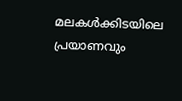മലകൾക്കിടയിലെ പ്രയാണവും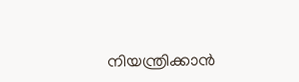നിയന്ത്രിക്കാൻ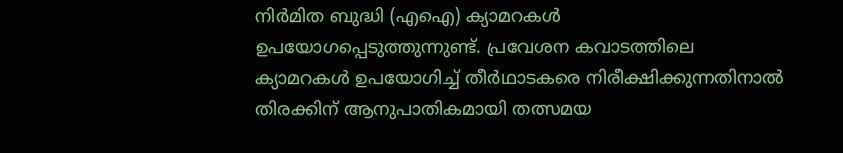നിർമിത ബുദ്ധി (എഐ) ക്യാമറകൾ ഉപയോഗപ്പെടുത്തുന്നുണ്ട്. പ്രവേശന കവാടത്തിലെ ക്യാമറകൾ ഉപയോഗിച്ച് തീർഥാടകരെ നിരീക്ഷിക്കുന്നതിനാൽ തിരക്കിന് ആനുപാതികമായി തത്സമയ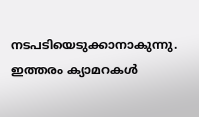നടപടിയെടുക്കാനാകുന്നു. ഇത്തരം ക്യാമറകൾ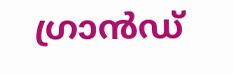ഗ്രാൻഡ്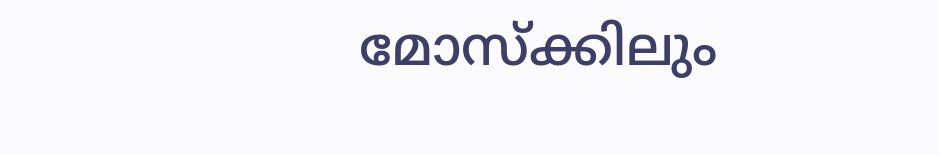മോസ്ക്കിലും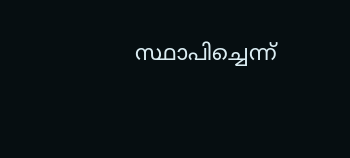സ്ഥാപിച്ചെന്ന്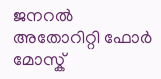ജനറൽ അതോറിറ്റി ഫോർ മോസ്ക്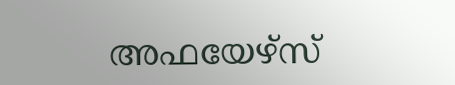അഫയേഴ്സ്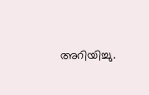അറിയിച്ചു.